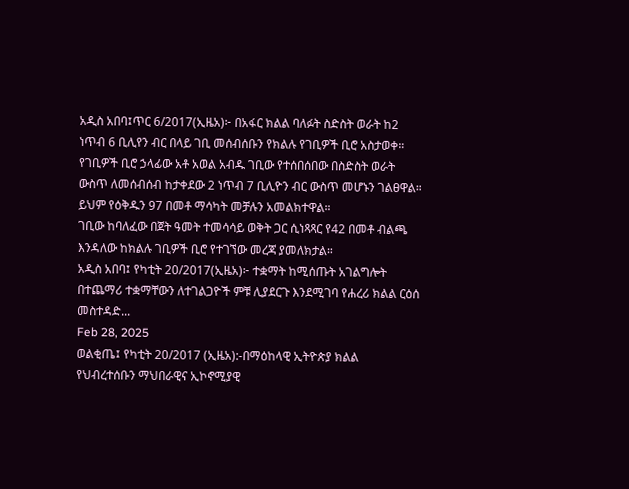አዲስ አበባ፤ጥር 6/2017(ኢዜአ)፦ በአፋር ክልል ባለፉት ስድስት ወራት ከ2 ነጥብ 6 ቢሊየን ብር በላይ ገቢ መሰብሰቡን የክልሉ የገቢዎች ቢሮ አስታወቀ።
የገቢዎች ቢሮ ኃላፊው አቶ አወል አብዱ ገቢው የተሰበሰበው በስድስት ወራት ውስጥ ለመሰብሰብ ከታቀደው 2 ነጥብ 7 ቢሊዮን ብር ውስጥ መሆኑን ገልፀዋል።
ይህም የዕቅዱን 97 በመቶ ማሳካት መቻሉን አመልክተዋል።
ገቢው ከባለፈው በጀት ዓመት ተመሳሳይ ወቅት ጋር ሲነጻጻር የ42 በመቶ ብልጫ እንዳለው ከክልሉ ገቢዎች ቢሮ የተገኘው መረጃ ያመለክታል።
አዲስ አበባ፤ የካቲት 20/2017(ኢዜአ)፦ ተቋማት ከሚሰጡት አገልግሎት በተጨማሪ ተቋማቸውን ለተገልጋዮች ምቹ ሊያደርጉ እንደሚገባ የሐረሪ ክልል ርዕሰ መስተዳድ...
Feb 28, 2025
ወልቂጤ፤ የካቲት 20/2017 (ኢዜአ):-በማዕከላዊ ኢትዮጵያ ክልል የህብረተሰቡን ማህበራዊና ኢኮኖሚያዊ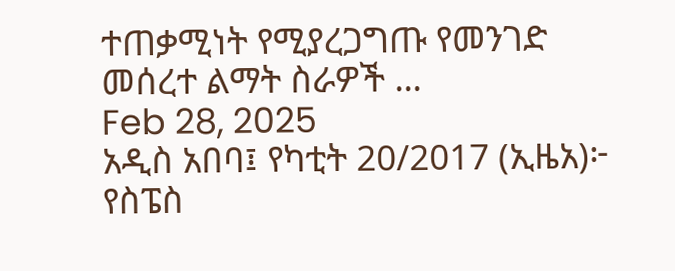ተጠቃሚነት የሚያረጋግጡ የመንገድ መሰረተ ልማት ስራዎች ...
Feb 28, 2025
አዲስ አበባ፤ የካቲት 20/2017 (ኢዜአ)፦ የስፔስ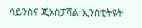ሳይንስና ጂኦስፓሻል ኢንስቲትዩት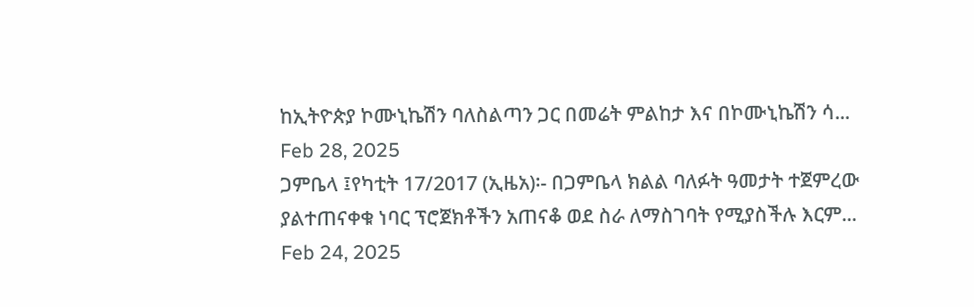ከኢትዮጵያ ኮሙኒኬሽን ባለስልጣን ጋር በመሬት ምልከታ እና በኮሙኒኬሽን ሳ...
Feb 28, 2025
ጋምቤላ ፤የካቲት 17/2017 (ኢዜአ)፡- በጋምቤላ ክልል ባለፉት ዓመታት ተጀምረው ያልተጠናቀቁ ነባር ፕሮጀክቶችን አጠናቆ ወደ ስራ ለማስገባት የሚያስችሉ እርም...
Feb 24, 2025